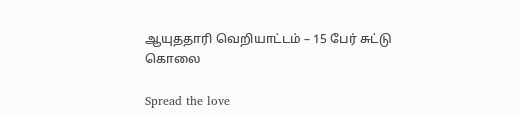ஆயுததாரி வெறியாட்டம் – 15 பேர் சுட்டு கொலை

Spread the love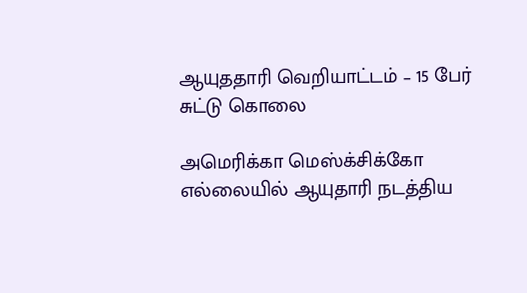ஆயுததாரி வெறியாட்டம் – 15 பேர் சுட்டு கொலை

அமெரிக்கா மெஸ்க்சிக்கோ எல்லையில் ஆயுதாரி நடத்திய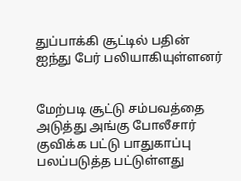துப்பாக்கி சூட்டில் பதின் ஐந்து பேர் பலியாகியுள்ளனர்


மேற்படி சூட்டு சம்பவத்தை அடுத்து அங்கு போலீசார் குவிக்க பட்டு பாதுகாப்பு பலப்படுத்த பட்டுள்ளது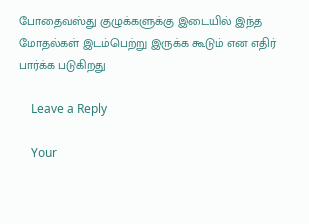போதைவஸ்து குழுக்களுக்கு இடையில் இந்த மோதல்கள் இடம்பெற்று இருக்க கூடும் என எதிர் பார்க்க படுகிறது

    Leave a Reply

    Your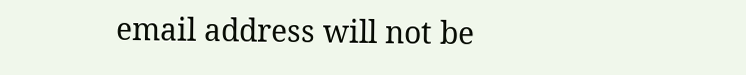email address will not be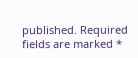published. Required fields are marked *